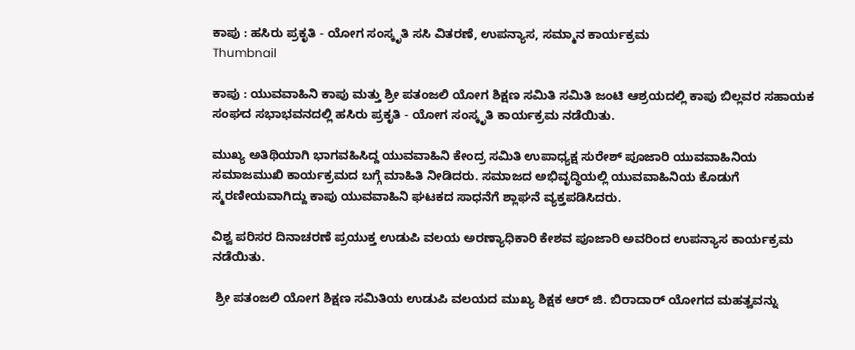ಕಾಪು : ಹಸಿರು ಪ್ರಕೃತಿ - ಯೋಗ ಸಂಸ್ಕೃತಿ ಸಸಿ ವಿತರಣೆ, ಉಪನ್ಯಾಸ, ಸಮ್ಮಾನ‌ ಕಾರ್ಯಕ್ರಮ
Thumbnail

ಕಾಪು : ಯುವವಾಹಿನಿ ಕಾಪು ಮತ್ತು ಶ್ರೀ ಪತಂಜಲಿ ಯೋಗ ಶಿಕ್ಷಣ ಸಮಿತಿ ಸಮಿತಿ ಜಂಟಿ ಆಶ್ರಯದಲ್ಲಿ ಕಾಪು ಬಿಲ್ಲವರ‌ ಸಹಾಯಕ ಸಂಘದ ಸಭಾಭವನದಲ್ಲಿ ಹಸಿರು ಪ್ರಕೃತಿ - ಯೋಗ ಸಂಸ್ಕೃತಿ ಕಾರ್ಯಕ್ರಮ ನಡೆಯಿತು.

ಮುಖ್ಯ ಅತಿಥಿಯಾಗಿ ಭಾಗವಹಿಸಿದ್ದ ಯುವವಾಹಿನಿ ಕೇಂದ್ರ ಸಮಿತಿ ಉಪಾಧ್ಯಕ್ಷ ಸುರೇಶ್ ಪೂಜಾರಿ ಯುವವಾಹಿನಿಯ ಸಮಾಜಮುಖಿ ಕಾರ್ಯಕ್ರಮದ ಬಗ್ಗೆ ಮಾಹಿತಿ ನೀಡಿದರು. ಸಮಾಜದ ಅಭಿವೃದ್ಧಿಯಲ್ಲಿ ಯುವವಾಹಿನಿಯ ಕೊಡುಗೆ ಸ್ಮರಣೀಯವಾಗಿದ್ದು ಕಾಪು ಯುವವಾಹಿನಿ ಘಟಕದ ಸಾಧನೆಗೆ ಶ್ಲಾಘನೆ ವ್ಯಕ್ತಪಡಿಸಿದರು.

ವಿಶ್ವ ಪರಿಸರ‌ ದಿನಾಚರಣೆ ಪ್ರಯುಕ್ತ ಉಡುಪಿ ವಲಯ ಅರಣ್ಯಾಧಿಕಾರಿ ಕೇಶವ ಪೂಜಾರಿ ಅವರಿಂದ ಉಪನ್ಯಾಸ ಕಾರ್ಯಕ್ರಮ‌ ನಡೆಯಿತು.

 ಶ್ರೀ ಪತಂಜಲಿ ಯೋಗ ಶಿಕ್ಷಣ ಸಮಿತಿಯ ಉಡುಪಿ ವಲಯದ ಮುಖ್ಯ ಶಿಕ್ಷಕ ಆರ್ ಜಿ. ಬಿರಾದಾರ್ ಯೋಗದ ಮಹತ್ವವನ್ನು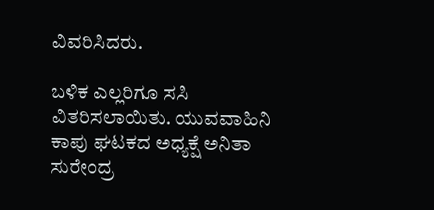ವಿವರಿಸಿದರು.

ಬಳಿಕ ಎಲ್ಲರಿಗೂ ಸಸಿ ವಿತರಿಸಲಾಯಿತು. ಯುವವಾಹಿನಿ ಕಾಪು ಘಟಕದ ಅಧ್ಯಕ್ಷೆ ಅನಿತಾ ಸುರೇಂದ್ರ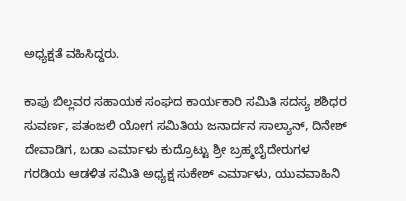ಅಧ್ಯಕ್ಷತೆ ವಹಿಸಿದ್ದರು.

ಕಾಪು ಬಿಲ್ಲವರ ಸಹಾಯಕ ಸಂಘದ ಕಾರ್ಯಕಾರಿ ಸಮಿತಿ ಸದಸ್ಯ ಶಶಿಧರ‌ ಸುವರ್ಣ, ಪತಂಜಲಿ ಯೋಗ‌ ಸಮಿತಿಯ ಜನಾರ್ದನ ಸಾಲ್ಯಾನ್, ದಿನೇಶ್ ದೇವಾಡಿಗ, ಬಡಾ ಎರ್ಮಾಳು ಕುದ್ರೊಟ್ಟು ಶ್ರೀ ಬ್ರಹ್ಮಬೈದೇರುಗಳ ಗರಡಿಯ ಆಡಳಿತ ಸಮಿತಿ ಅಧ್ಯಕ್ಷ ಸುಕೇಶ್ ಎರ್ಮಾಳು, ಯುವವಾಹಿನಿ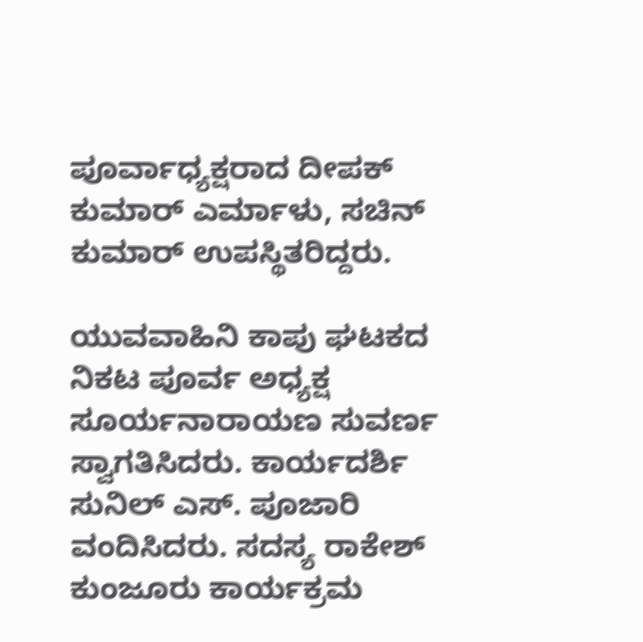ಪೂರ್ವಾಧ್ಯಕ್ಷರಾದ ದೀಪಕ್ ಕುಮಾರ್‌ ಎರ್ಮಾಳು, ಸಚಿನ್ ಕುಮಾರ್ ಉಪಸ್ಥಿತರಿದ್ದರು.

ಯುವವಾಹಿನಿ ಕಾಪು ಘಟಕದ ನಿಕಟ ಪೂರ್ವ ಅಧ್ಯಕ್ಷ ಸೂರ್ಯನಾರಾಯಣ ಸುವರ್ಣ ಸ್ವಾಗತಿಸಿದರು. ಕಾರ್ಯದರ್ಶಿ ಸುನಿಲ್ ಎಸ್. ಪೂಜಾರಿ ವಂದಿಸಿದರು. ಸದಸ್ಯ ರಾಕೇಶ್ ಕುಂಜೂರು ಕಾರ್ಯಕ್ರಮ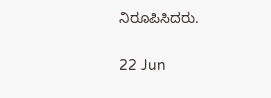ನಿರೂಪಿಸಿದರು.

22 Jun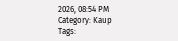2026, 08:54 PM
Category: Kaup
Tags: